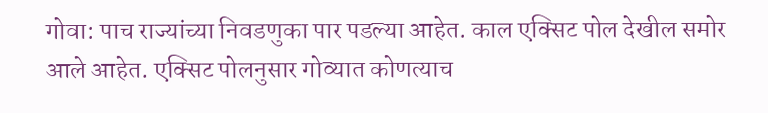गोवा: पाच राज्यांच्या निवडणुका पार पडल्या आहेत. काल एक्सिट पोल देखील समोर आले आहेत. एक्सिट पोलनुसार गोव्यात कोणत्याच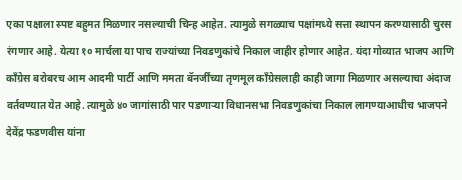एका पक्षाला स्पष्ट बहुमत मिळणार नसल्याची चिन्ह आहेत. त्यामुळे सगळ्याच पक्षांमध्ये सत्ता स्थापन करण्यासाठी चुरस रंगणार आहे. येत्या १० मार्चला या पाच राज्यांच्या निवडणुकांचे निकाल जाहीर होणार आहेत. यंदा गोव्यात भाजप आणि काँग्रेस बरोबरच आम आदमी पार्टी आणि ममता बॅनर्जींच्या तृणमूल काँग्रेसलाही काही जागा मिळणार असल्याचा अंदाज वर्तवण्यात येत आहे. त्यामुळे ४० जागांसाठी पार पडणाऱ्या विधानसभा निवडणुकांचा निकाल लागण्याआधीच भाजपने देवेंद्र फडणवीस यांना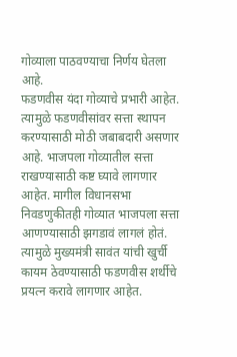गोव्याला पाठवण्याचा निर्णय घेतला आहे.
फडणवीस यंदा गोव्याचे प्रभारी आहेत. त्यामुळे फडणवीसांवर सत्ता स्थापन करण्यासाठी मोठी जबाबदारी असणार आहे. भाजपला गोव्यातील सत्ता राखण्यासाठी कष्ट घ्यावे लागणार आहेत. मागील विधानसभा निवडणुकीतही गोव्यात भाजपला सत्ता आणण्यासाठी झगडावं लागलं होतं. त्यामुळे मुख्यमंत्री सावंत यांची खुर्ची कायम ठेवण्यासाठी फडणवीस शर्थीचे प्रयत्न करावे लागणार आहेत.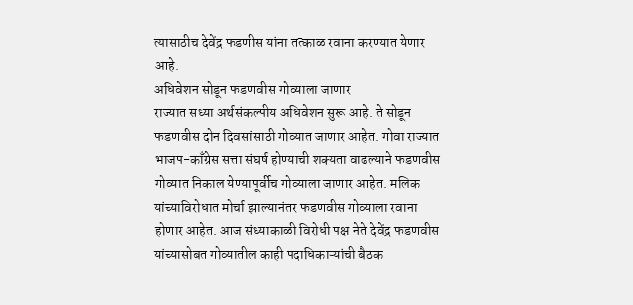त्यासाठीच देवेंद्र फडणीस यांना तत्काळ रवाना करण्यात येणार आहे.
अधिवेशन सोडून फडणवीस गोव्याला जाणार
राज्यात सध्या अर्थसंकल्पीय अधिवेशन सुरू आहे. ते सोडून फडणवीस दोन दिवसांसाठी गोव्यात जाणार आहेत. गोवा राज्यात भाजप-काँग्रेस सत्ता संघर्ष होण्याची शक्यता वाढल्याने फडणवीस गोव्यात निकाल येण्यापूर्वीच गोव्याला जाणार आहेत. मलिक यांच्याविरोधात मोर्चा झाल्यानंतर फडणवीस गोव्याला रवाना होणार आहेत. आज संध्याकाळी विरोधी पक्ष नेते देवेंद्र फडणवीस यांच्यासोबत गोव्यातील काही पदाधिकाऱ्यांची बैठक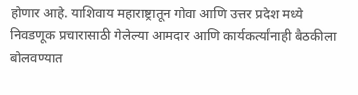होणार आहे. याशिवाय महाराष्ट्रातून गोवा आणि उत्तर प्रदेश मध्ये निवडणूक प्रचारासाठी गेलेल्या आमदार आणि कार्यकर्त्यांनाही बैठकीला बोलवण्यात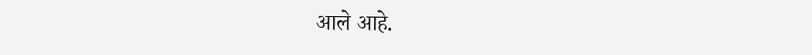आले आहे.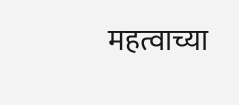महत्वाच्या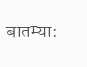बातम्या: